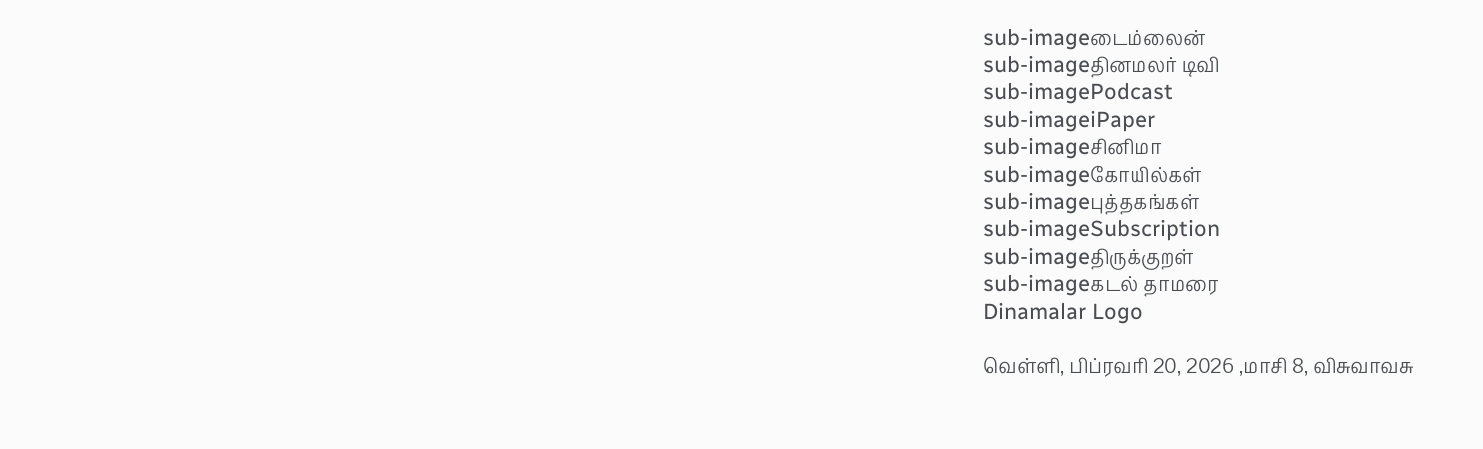sub-imageடைம்லைன்
sub-imageதினமலர் டிவி
sub-imagePodcast
sub-imageiPaper
sub-imageசினிமா
sub-imageகோயில்கள்
sub-imageபுத்தகங்கள்
sub-imageSubscription
sub-imageதிருக்குறள்
sub-imageகடல் தாமரை
Dinamalar Logo

வெள்ளி, பிப்ரவரி 20, 2026 ,மாசி 8, விசுவாவசு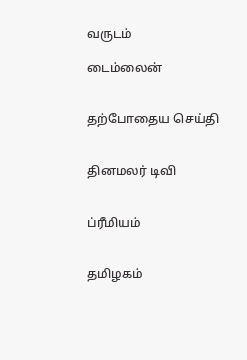வருடம்

டைம்லைன்


தற்போதைய செய்தி


தினமலர் டிவி


ப்ரீமியம்


தமிழகம்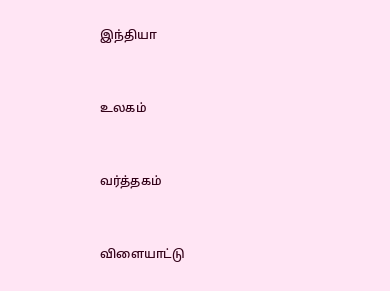இந்தியா


உலகம்


வர்த்தகம்


விளையாட்டு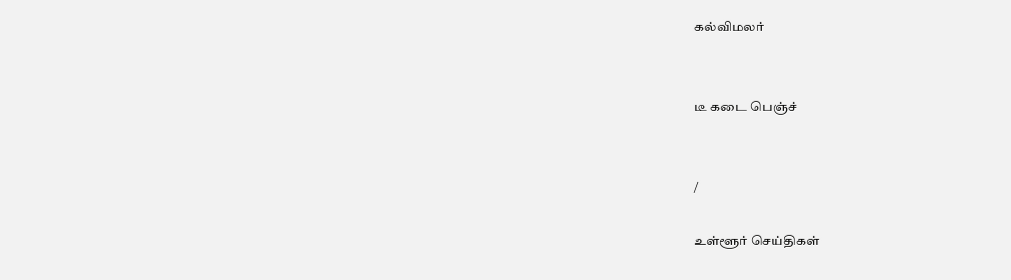கல்விமலர்


டீ கடை பெஞ்ச்


/

உள்ளூர் செய்திகள்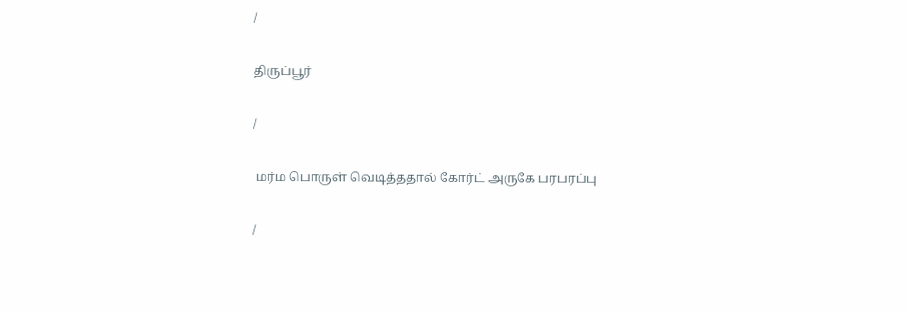/

திருப்பூர்

/

 மர்ம பொருள் வெடித்ததால் கோர்ட் அருகே பரபரப்பு

/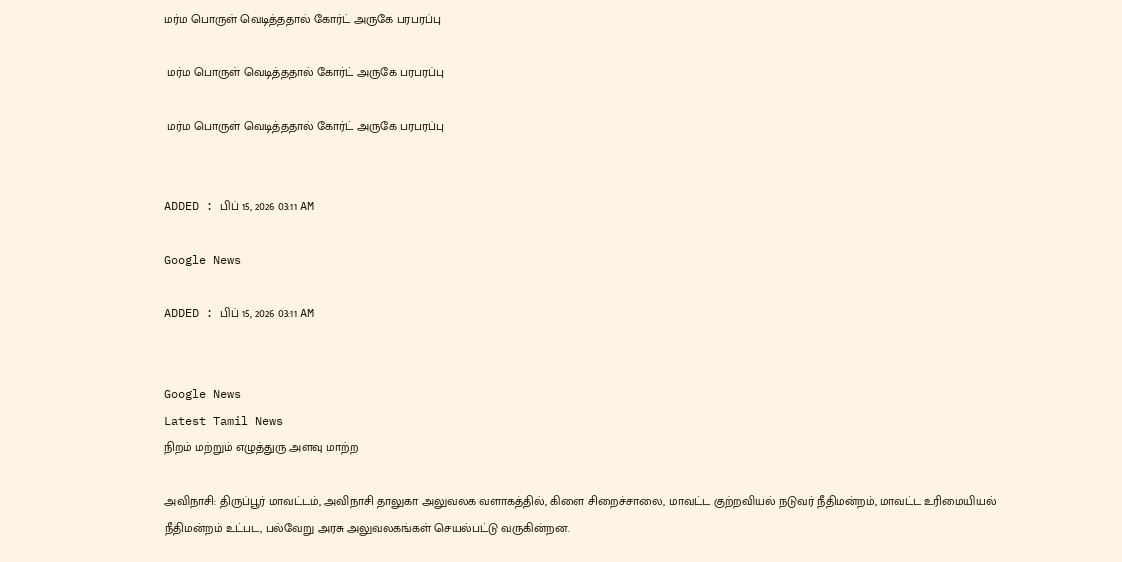மர்ம பொருள் வெடித்ததால் கோர்ட் அருகே பரபரப்பு

 மர்ம பொருள் வெடித்ததால் கோர்ட் அருகே பரபரப்பு

 மர்ம பொருள் வெடித்ததால் கோர்ட் அருகே பரபரப்பு


ADDED : பிப் 15, 2026 03:11 AM

Google News

ADDED : பிப் 15, 2026 03:11 AM


Google News
Latest Tamil News
நிறம் மற்றும் எழுத்துரு அளவு மாற்ற

அவிநாசி: திருப்பூர் மாவட்டம், அவிநாசி தாலுகா அலுவலக வளாகத்தில், கிளை சிறைச்சாலை, மாவட்ட குற்றவியல் நடுவர் நீதிமன்றம், மாவட்ட உரிமையியல் நீதிமன்றம் உட்பட, பல்வேறு அரசு அலுவலகங்கள் செயல்பட்டு வருகின்றன.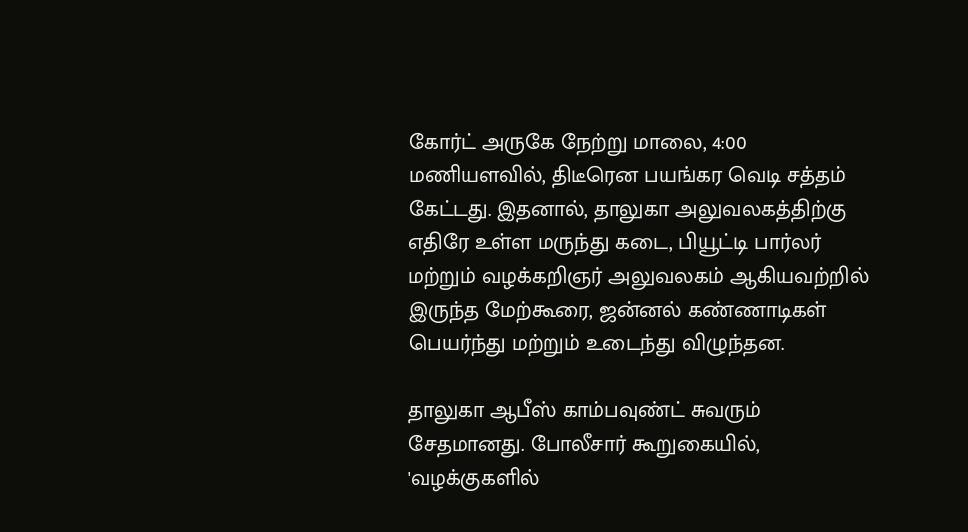கோர்ட் அருகே நேற்று மாலை, 4:00 மணியளவில், திடீரென பயங்கர வெடி சத்தம் கேட்டது. இதனால், தாலுகா அலுவலகத்திற்கு எதிரே உள்ள மருந்து கடை, பியூட்டி பார்லர் மற்றும் வழக்கறிஞர் அலுவலகம் ஆகியவற்றில் இருந்த மேற்கூரை, ஜன்னல் கண்ணாடிகள் பெயர்ந்து மற்றும் உடைந்து விழுந்தன.

தாலுகா ஆபீஸ் காம்பவுண்ட் சுவரும் சேதமானது. போலீசார் கூறுகையில், 'வழக்குகளில்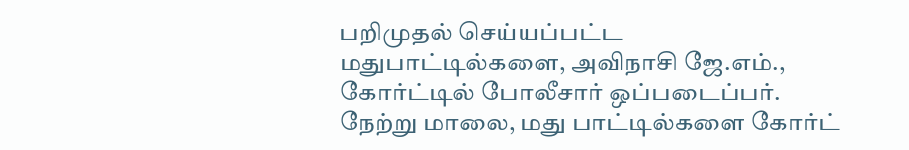பறிமுதல் செய்யப்பட்ட மதுபாட்டில்களை, அவிநாசி ஜே.எம்., கோர்ட்டில் போலீசார் ஒப்படைப்பர். நேற்று மாலை, மது பாட்டில்களை கோர்ட்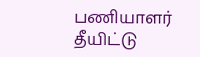பணியாளர் தீயிட்டு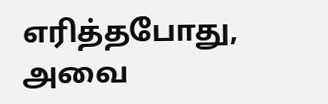எரித்தபோது, அவை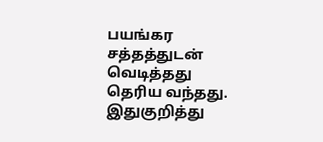பயங்கர சத்தத்துடன் வெடித்தது தெரிய வந்தது. இதுகுறித்து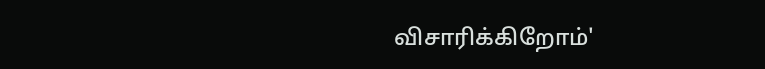விசாரிக்கிறோம்'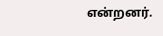என்றனர்.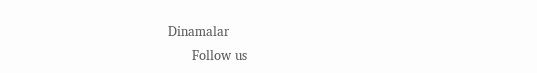Dinamalar
      Follow us